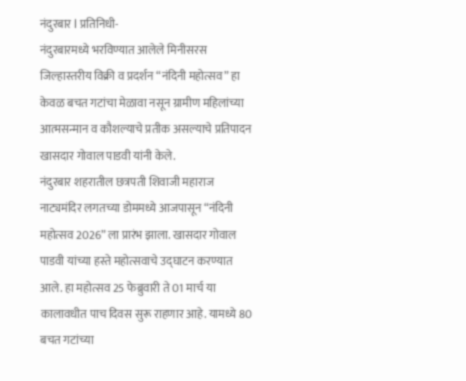नंदुरबार l प्रतिनिधी-
नंदुरबारमध्ये भरविण्यात आलेले मिनीसरस जिल्हास्तरीय विक्री व प्रदर्शन “नंदिनी महोत्सव” हा केवळ बचत गटांचा मेळावा नसून ग्रामीण महिलांच्या आत्मसन्मान व कौशल्याचे प्रतीक असल्याचे प्रतिपादन खासदार गोवाल पाडवी यांनी केले.
नंदुरबार शहरातील छत्रपती शिवाजी महाराज नाट्यमंदिर लगतच्या डोममध्ये आजपासून “नंदिनी महोत्सव 2026” ला प्रारंभ झाला. खासदार गोवाल पाडवी यांच्या हस्ते महोत्सवाचे उद्घाटन करण्यात आले. हा महोत्सव 25 फेब्रुवारी ते 01 मार्च या कालावधीत पाच दिवस सुरू राहणार आहे. यामध्ये 80 बचत गटांच्या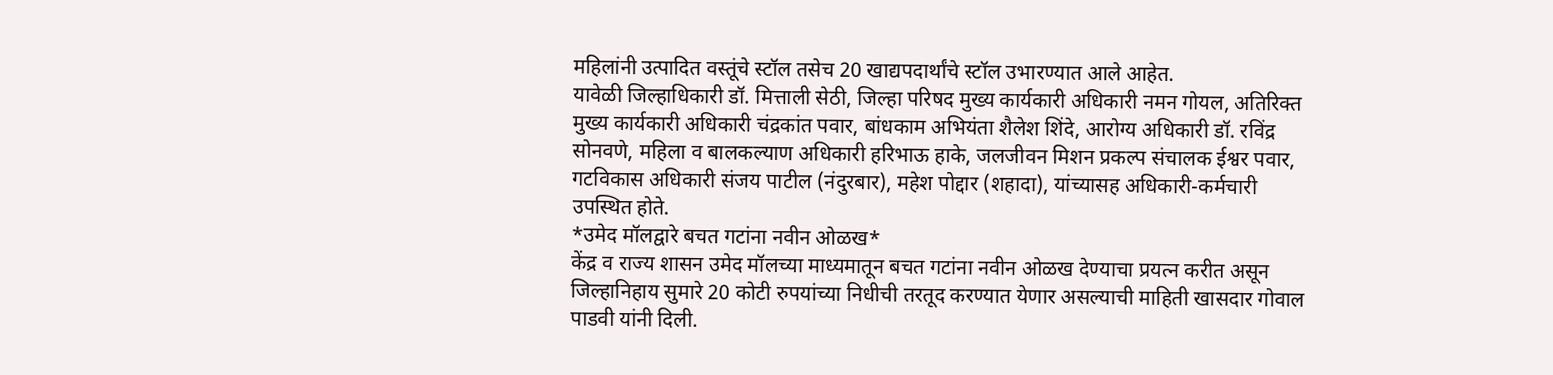महिलांनी उत्पादित वस्तूंचे स्टॉल तसेच 20 खाद्यपदार्थांचे स्टॉल उभारण्यात आले आहेत.
यावेळी जिल्हाधिकारी डॉ. मित्ताली सेठी, जिल्हा परिषद मुख्य कार्यकारी अधिकारी नमन गोयल, अतिरिक्त मुख्य कार्यकारी अधिकारी चंद्रकांत पवार, बांधकाम अभियंता शैलेश शिंदे, आरोग्य अधिकारी डॉ. रविंद्र सोनवणे, महिला व बालकल्याण अधिकारी हरिभाऊ हाके, जलजीवन मिशन प्रकल्प संचालक ईश्वर पवार, गटविकास अधिकारी संजय पाटील (नंदुरबार), महेश पोद्दार (शहादा), यांच्यासह अधिकारी-कर्मचारी उपस्थित होते.
*उमेद मॉलद्वारे बचत गटांना नवीन ओळख*
केंद्र व राज्य शासन उमेद मॉलच्या माध्यमातून बचत गटांना नवीन ओळख देण्याचा प्रयत्न करीत असून जिल्हानिहाय सुमारे 20 कोटी रुपयांच्या निधीची तरतूद करण्यात येणार असल्याची माहिती खासदार गोवाल पाडवी यांनी दिली.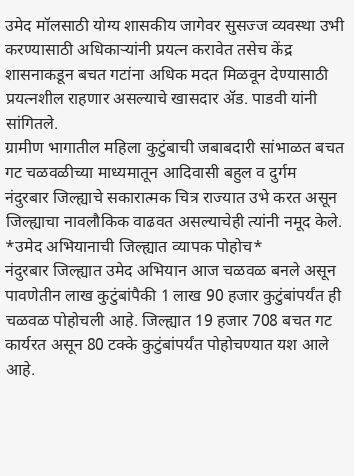उमेद मॉलसाठी योग्य शासकीय जागेवर सुसज्ज व्यवस्था उभी करण्यासाठी अधिकाऱ्यांनी प्रयत्न करावेत तसेच केंद्र शासनाकडून बचत गटांना अधिक मदत मिळवून देण्यासाठी प्रयत्नशील राहणार असल्याचे खासदार ॲड. पाडवी यांनी सांगितले.
ग्रामीण भागातील महिला कुटुंबाची जबाबदारी सांभाळत बचत गट चळवळीच्या माध्यमातून आदिवासी बहुल व दुर्गम नंदुरबार जिल्ह्याचे सकारात्मक चित्र राज्यात उभे करत असून जिल्ह्याचा नावलौकिक वाढवत असल्याचेही त्यांनी नमूद केले.
*उमेद अभियानाची जिल्ह्यात व्यापक पोहोच*
नंदुरबार जिल्ह्यात उमेद अभियान आज चळवळ बनले असून पावणेतीन लाख कुटुंबांपैकी 1 लाख 90 हजार कुटुंबांपर्यंत ही चळवळ पोहोचली आहे. जिल्ह्यात 19 हजार 708 बचत गट कार्यरत असून 80 टक्के कुटुंबांपर्यंत पोहोचण्यात यश आले आहे.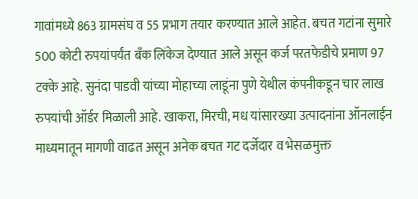गावांमध्ये 863 ग्रामसंघ व 55 प्रभाग तयार करण्यात आले आहेत. बचत गटांना सुमारे 500 कोटी रुपयांपर्यंत बँक लिंकेज देण्यात आले असून कर्ज परतफेडीचे प्रमाण 97 टक्के आहे. सुनंदा पाडवी यांच्या मोहाच्या लाडूंना पुणे येथील कंपनीकडून चार लाख रुपयांची ऑर्डर मिळाली आहे. खाकरा, मिरची, मध यांसारख्या उत्पादनांना ऑनलाईन माध्यमातून मागणी वाढत असून अनेक बचत गट दर्जेदार व भेसळमुक्त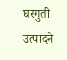घरगुती उत्पादने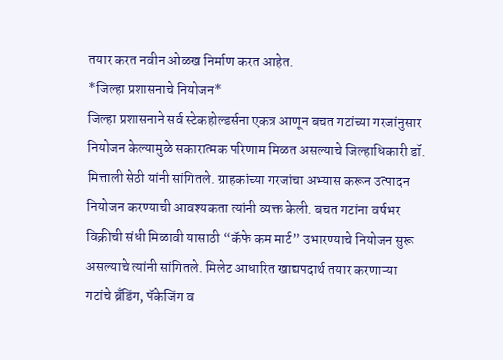तयार करत नवीन ओळख निर्माण करत आहेत.
*जिल्हा प्रशासनाचे नियोजन*
जिल्हा प्रशासनाने सर्व स्टेकहोल्डर्सना एकत्र आणून बचत गटांच्या गरजांनुसार नियोजन केल्यामुळे सकारात्मक परिणाम मिळत असल्याचे जिल्हाधिकारी डॉ. मित्ताली सेठी यांनी सांगितले. ग्राहकांच्या गरजांचा अभ्यास करून उत्पादन नियोजन करण्याची आवश्यकता त्यांनी व्यक्त केली. बचत गटांना वर्षभर विक्रीची संधी मिळावी यासाठी “कॅफे कम मार्ट” उभारण्याचे नियोजन सुरू असल्याचे त्यांनी सांगितले. मिलेट आधारित खाद्यपदार्थ तयार करणाऱ्या गटांचे ब्रँडिंग, पॅकेजिंग व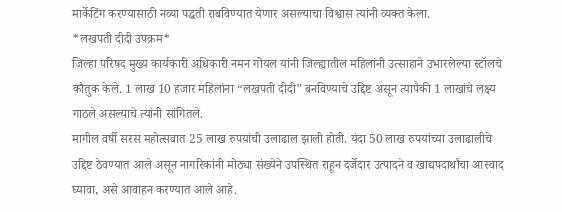मार्केटिंग करण्यासाठी नव्या पद्धती राबविण्यात येणार असल्याचा विश्वास त्यांनी व्यक्त केला.
*लखपती दीदी उपक्रम*
जिल्हा परिषद मुख्य कार्यकारी अधिकारी नमन गोयल यांनी जिल्ह्यातील महिलांनी उत्साहाने उभारलेल्या स्टॉलचे कौतुक केले. 1 लाख 10 हजार महिलांना “लखपती दीदी” बनविण्याचे उद्दिष्ट असून त्यापैकी 1 लाखांचे लक्ष्य गाठले असल्याचे त्यांनी सांगितले.
मागील वर्षी सरस महोत्सवात 25 लाख रुपयांची उलाढाल झाली होती. यंदा 50 लाख रुपयांच्या उलाढालीचे उद्दिष्ट ठेवण्यात आले असून नागरिकांनी मोठ्या संख्येने उपस्थित राहून दर्जेदार उत्पादने व खाद्यपदार्थांचा आस्वाद घ्यावा, असे आवाहन करण्यात आले आहे.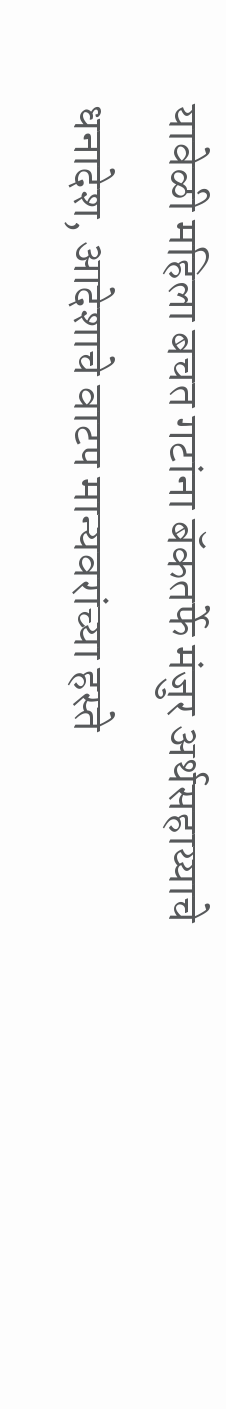यावेळी महिला बचत गटांना बॅकतर्फे मंजुर अर्थसहाय्याचे धनादेश, आदेशाचे वाटप मान्यवरांच्या हस्ते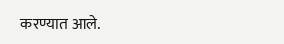करण्यात आले.